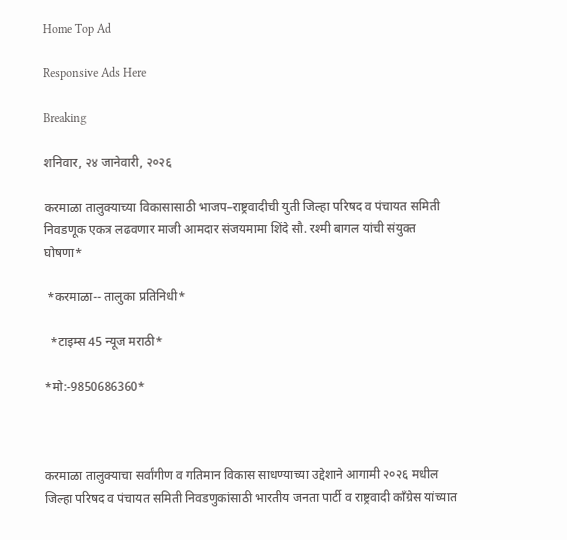Home Top Ad

Responsive Ads Here

Breaking

शनिवार, २४ जानेवारी, २०२६

करमाळा तालुक्याच्या विकासासाठी भाजप–राष्ट्रवादीची युती जिल्हा परिषद व पंचायत समिती निवडणूक एकत्र लढवणार माजी आमदार संजयमामा शिंदे सौ. रश्मी बागल यांची संयुक्त घोषणा*

 *करमाळा-- तालुका प्रतिनिधी*

  *टाइम्स 45 न्यूज मराठी*

*मो:-9850686360*



करमाळा तालुक्याचा सर्वांगीण व गतिमान विकास साधण्याच्या उद्देशाने आगामी २०२६ मधील जिल्हा परिषद व पंचायत समिती निवडणुकांसाठी भारतीय जनता पार्टी व राष्ट्रवादी काँग्रेस यांच्यात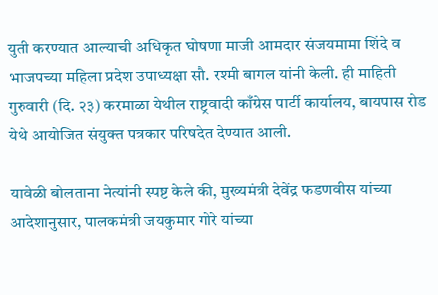युती करण्यात आल्याची अधिकृत घोषणा माजी आमदार संजयमामा शिंदे व भाजपच्या महिला प्रदेश उपाध्यक्षा सौ. रश्मी बागल यांनी केली. ही माहिती गुरुवारी (दि. २३) करमाळा येथील राष्ट्रवादी काँग्रेस पार्टी कार्यालय, बायपास रोड येथे आयोजित संयुक्त पत्रकार परिषदेत देण्यात आली.

यावेळी बोलताना नेत्यांनी स्पष्ट केले की, मुख्यमंत्री देवेंद्र फडणवीस यांच्या आदेशानुसार, पालकमंत्री जयकुमार गोरे यांच्या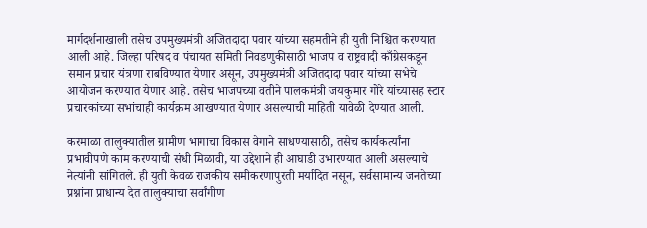मार्गदर्शनाखाली तसेच उपमुख्यमंत्री अजितदादा पवार यांच्या सहमतीने ही युती निश्चित करण्यात आली आहे. जिल्हा परिषद व पंचायत समिती निवडणुकीसाठी भाजप व राष्ट्रवादी काँग्रेसकडून समान प्रचार यंत्रणा राबविण्यात येणार असून, उपमुख्यमंत्री अजितदादा पवार यांच्या सभेचे आयोजन करण्यात येणार आहे. तसेच भाजपच्या वतीने पालकमंत्री जयकुमार गोरे यांच्यासह स्टार प्रचारकांच्या सभांचाही कार्यक्रम आखण्यात येणार असल्याची माहिती यावेळी देण्यात आली.

करमाळा तालुक्यातील ग्रामीण भागाचा विकास वेगाने साधण्यासाठी, तसेच कार्यकर्त्यांना प्रभावीपणे काम करण्याची संधी मिळावी, या उद्देशाने ही आघाडी उभारण्यात आली असल्याचे नेत्यांनी सांगितले. ही युती केवळ राजकीय समीकरणापुरती मर्यादित नसून, सर्वसामान्य जनतेच्या प्रश्नांना प्राधान्य देत तालुक्याचा सर्वांगीण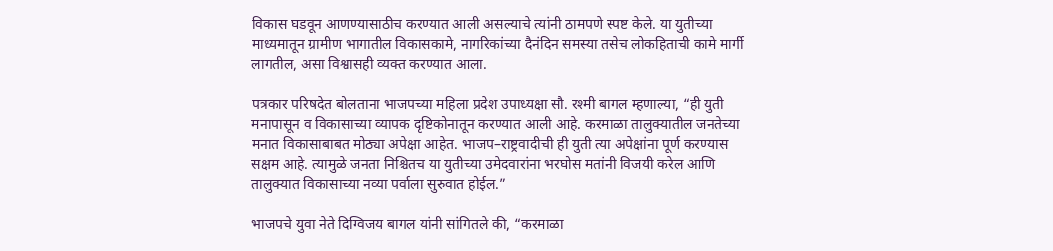विकास घडवून आणण्यासाठीच करण्यात आली असल्याचे त्यांनी ठामपणे स्पष्ट केले. या युतीच्या माध्यमातून ग्रामीण भागातील विकासकामे, नागरिकांच्या दैनंदिन समस्या तसेच लोकहिताची कामे मार्गी लागतील, असा विश्वासही व्यक्त करण्यात आला.

पत्रकार परिषदेत बोलताना भाजपच्या महिला प्रदेश उपाध्यक्षा सौ. रश्मी बागल म्हणाल्या, “ही युती मनापासून व विकासाच्या व्यापक दृष्टिकोनातून करण्यात आली आहे. करमाळा तालुक्यातील जनतेच्या मनात विकासाबाबत मोठ्या अपेक्षा आहेत. भाजप–राष्ट्रवादीची ही युती त्या अपेक्षांना पूर्ण करण्यास सक्षम आहे. त्यामुळे जनता निश्चितच या युतीच्या उमेदवारांना भरघोस मतांनी विजयी करेल आणि तालुक्यात विकासाच्या नव्या पर्वाला सुरुवात होईल.”

भाजपचे युवा नेते दिग्विजय बागल यांनी सांगितले की, “करमाळा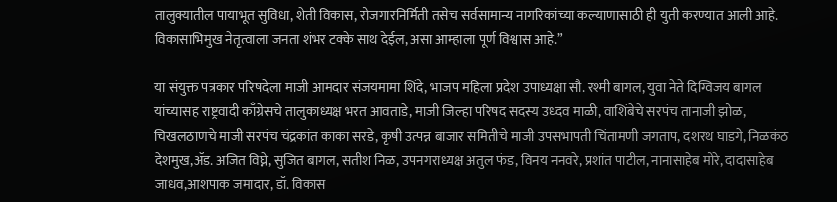तालुक्यातील पायाभूत सुविधा, शेती विकास, रोजगारनिर्मिती तसेच सर्वसामान्य नागरिकांच्या कल्याणासाठी ही युती करण्यात आली आहे. विकासाभिमुख नेतृत्वाला जनता शंभर टक्के साथ देईल, असा आम्हाला पूर्ण विश्वास आहे.”

या संयुक्त पत्रकार परिषदेला माजी आमदार संजयमामा शिंदे, भाजप महिला प्रदेश उपाध्यक्षा सौ. रश्मी बागल, युवा नेते दिग्विजय बागल यांच्यासह राष्ट्रवादी काँग्रेसचे तालुकाध्यक्ष भरत आवताडे, माजी जिल्हा परिषद सदस्य उध्दव माळी, वाशिंबेचे सरपंच तानाजी झोळ, चिखलठाणचे माजी सरपंच चंद्रकांत काका सरडे, कृषी उत्पन्न बाजार समितीचे माजी उपसभापती चिंतामणी जगताप, दशरथ घाडगे, निळकंठ देशमुख,ॲड. अजित विघ्ने, सुजित बागल, सतीश निळ, उपनगराध्यक्ष अतुल फंड, विनय ननवरे, प्रशांत पाटील, नानासाहेब मोरे, दादासाहेब जाधव,आशपाक जमादार, डॉ. विकास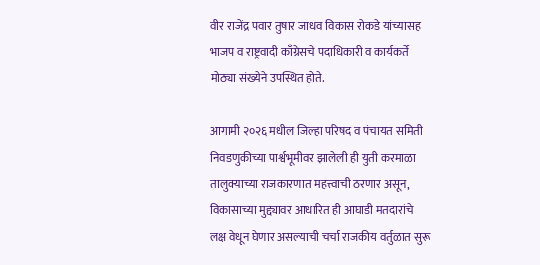वीर राजेंद्र पवार तुषार जाधव विकास रोकडे यांच्यासह भाजप व राष्ट्रवादी काँग्रेसचे पदाधिकारी व कार्यकर्ते मोठ्या संख्येने उपस्थित होते.

आगामी २०२६ मधील जिल्हा परिषद व पंचायत समिती निवडणुकीच्या पार्श्वभूमीवर झालेली ही युती करमाळा तालुक्याच्या राजकारणात महत्त्वाची ठरणार असून, विकासाच्या मुद्द्यावर आधारित ही आघाडी मतदारांचे लक्ष वेधून घेणार असल्याची चर्चा राजकीय वर्तुळात सुरू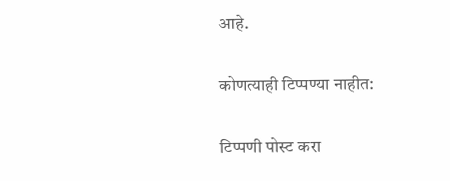आहे.

कोणत्याही टिप्पण्‍या नाहीत:

टिप्पणी पोस्ट करा